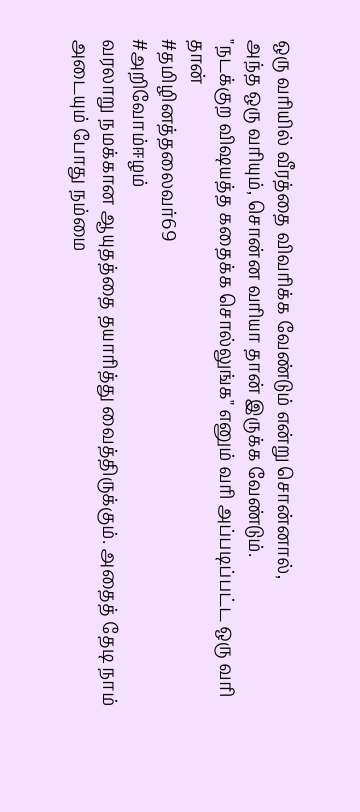ஒரு வரியில் வீரத்தை விவரிக்க வேண்டும் என்று சொன்னால்,
அந்த ஒரு வரியும், சொன்ன வரியா தான் இருக்க வேண்டும்.
"நடக்குற விஷயத்த கதைக்க சொல்லுங்க" எனும் வரி அப்படிப்பட்ட ஒரு வரி தான்
#தமிழினத்தலைவர்69
#அறிவோம்ஈழம்
வரலாறு நமக்கான ஆயுதத்தை தயாரித்து வைத்திருக்கும். அதைத் தேடி நாம் அடையும் போது நம்மை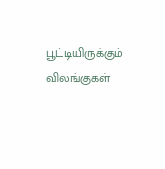பூட்டியிருக்கும் விலங்குகள்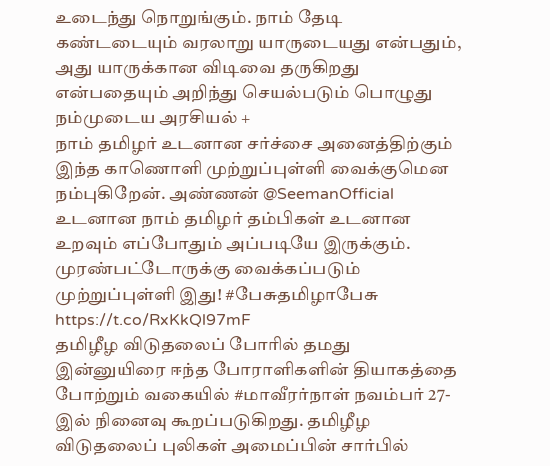உடைந்து நொறுங்கும். நாம் தேடி கண்டடையும் வரலாறு யாருடையது என்பதும், அது யாருக்கான விடிவை தருகிறது என்பதையும் அறிந்து செயல்படும் பொழுது நம்முடைய அரசியல் +
நாம் தமிழர் உடனான சர்ச்சை அனைத்திற்கும் இந்த காணொளி முற்றுப்புள்ளி வைக்குமென நம்புகிறேன். அண்ணன் @SeemanOfficial
உடனான நாம் தமிழர் தம்பிகள் உடனான உறவும் எப்போதும் அப்படியே இருக்கும். முரண்பட்டோருக்கு வைக்கப்படும் முற்றுப்புள்ளி இது! #பேசுதமிழாபேசு
https://t.co/RxKkQl97mF
தமிழீழ விடுதலைப் போரில் தமது இன்னுயிரை ஈந்த போராளிகளின் தியாகத்தை போற்றும் வகையில் #மாவீரர்நாள் நவம்பர் 27-இல் நினைவு கூறப்படுகிறது. தமிழீழ விடுதலைப் புலிகள் அமைப்பின் சார்பில்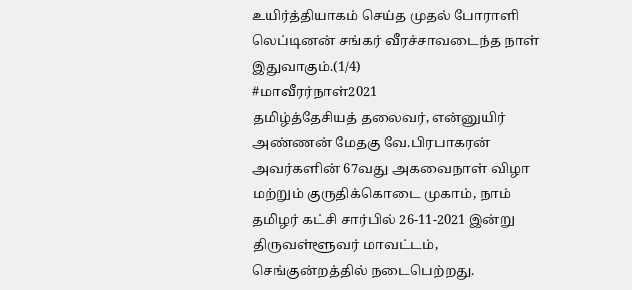உயிர்த்தியாகம் செய்த முதல் போராளி லெப்டினன் சங்கர் வீரச்சாவடைந்த நாள் இதுவாகும்.(1/4)
#மாவீரர்நாள்2021
தமிழ்த்தேசியத் தலைவர், என்னுயிர் அண்ணன் மேதகு வே.பிரபாகரன் அவர்களின் 67வது அகவைநாள் விழா மற்றும் குருதிக்கொடை முகாம், நாம் தமிழர் கட்சி சார்பில் 26-11-2021 இன்று திருவள்ளூவர் மாவட்டம், செங்குன்றத்தில் நடைபெற்றது.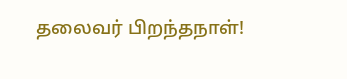தலைவர் பிறந்தநாள்!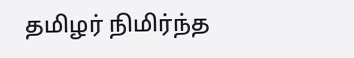தமிழர் நிமிர்ந்த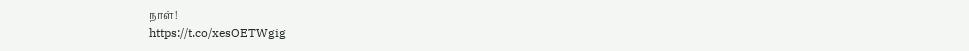நாள்!
https://t.co/xesOETWgig